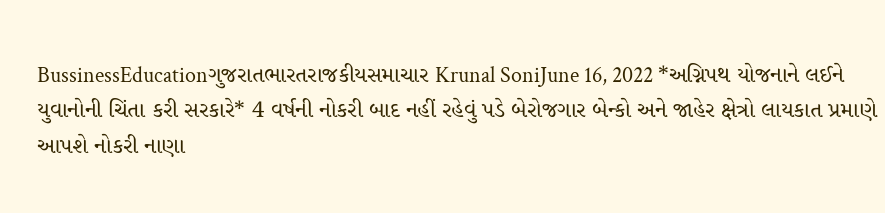BussinessEducationગુજરાતભારતરાજકીયસમાચાર Krunal SoniJune 16, 2022 *અગ્નિપથ યોજનાને લઈને યુવાનોની ચિંતા કરી સરકારે* 4 વર્ષની નોકરી બાદ નહીં રહેવું પડે બેરોજગાર બેન્કો અને જાહેર ક્ષેત્રો લાયકાત પ્રમાણે આપશે નોકરી નાણા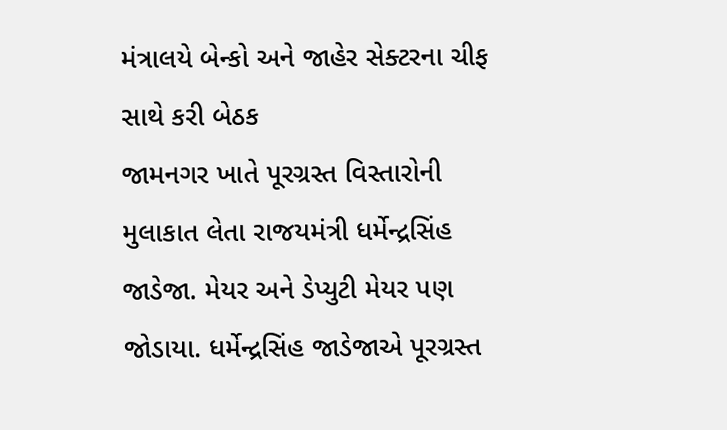મંત્રાલયે બેન્કો અને જાહેર સેક્ટરના ચીફ સાથે કરી બેઠક
જામનગર ખાતે પૂરગ્રસ્ત વિસ્તારોની મુલાકાત લેતા રાજયમંત્રી ધર્મેન્દ્રસિંહ જાડેજા. મેયર અને ડેપ્યુટી મેયર પણ જોડાયા. ધર્મેન્દ્રસિંહ જાડેજાએ પૂરગ્રસ્ત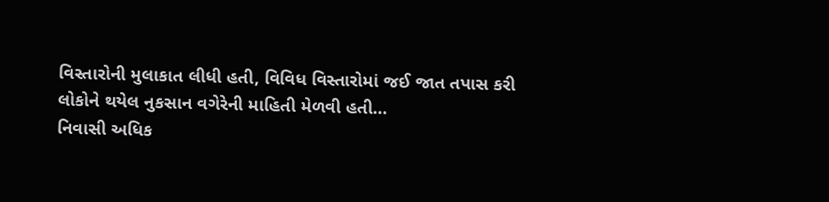વિસ્તારોની મુલાકાત લીધી હતી, વિવિધ વિસ્તારોમાં જઈ જાત તપાસ કરી લોકોને થયેલ નુકસાન વગેરેની માહિતી મેળવી હતી…
નિવાસી અધિક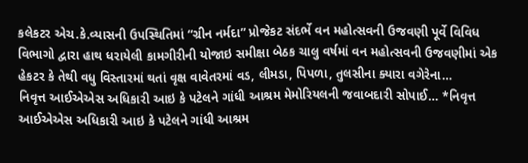કલેકટર એચ.કે.વ્યાસની ઉપસ્થિતિમાં “ગ્રીન નર્મદા” પ્રોજેકટ સંદર્ભે વન મહોત્સવની ઉજવણી પૂર્વે વિવિધ વિભાગો દ્વારા હાથ ધરાયેલી કામગીરીની યોજાઇ સમીક્ષા બેઠક ચાલુ વર્ષમાં વન મહોત્સવની ઉજવણીમાં એક હેકટર કે તેથી વધુ વિસ્તારમાં થતાં વૃક્ષ વાવેતરમાં વડ, લીમડા, પિપળા, તુલસીના ક્યારા વગેરેના…
નિવૃત્ત આઈએએસ અધિકારી આઇ કે પટેલને ગાંધી આશ્રમ મેમોરિયલની જવાબદારી સોપાઈ… *નિવૃત્ત આઈએએસ અધિકારી આઇ કે પટેલને ગાંધી આશ્રમ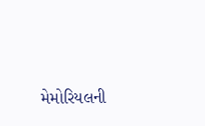મેમોરિયલની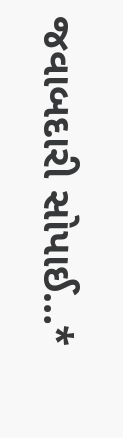જવાબદારી સોપાઈ…*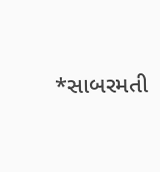*સાબરમતી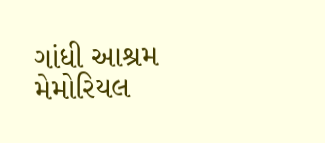ગાંધી આશ્રમ મેમોરિયલ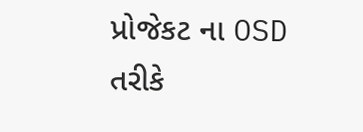પ્રોજેકટ ના OSD તરીકે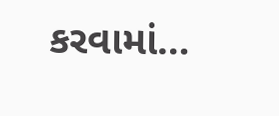કરવામાં…